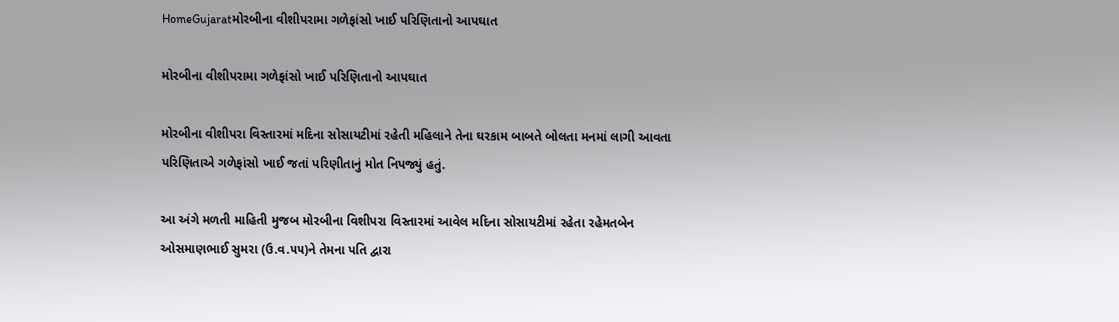HomeGujaratમોરબીના વીશીપરામા ગળેફાંસો ખાઈ પરિણિતાનો આપઘાત

મોરબીના વીશીપરામા ગળેફાંસો ખાઈ પરિણિતાનો આપઘાત

મોરબીના વીશીપરા વિસ્તારમાં મદિના સોસાયટીમાં રહેતી મહિલાને તેના ઘરકામ બાબતે બોલતા મનમાં લાગી આવતા પરિણિતાએ ગળેફાંસો ખાઈ જતાં પરિણીતાનું મોત નિપજ્યું હતું.

આ અંગે મળતી માહિતી મુજબ મોરબીના વિશીપરા વિસ્તારમાં આવેલ મદિના સોસાયટીમાં રહેતા રહેમતબેન ઓસમાણભાઈ સુમરા (ઉ.વ.૫૫)ને તેમના પતિ દ્વારા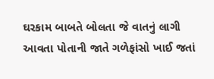ઘરકામ બાબતે બોલતા જે વાતનું લાગી આવતા પોતાની જાતે ગળેફાંસો ખાઈ જતાં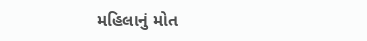મહિલાનું મોત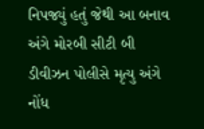નિપજ્યું હતું જેથી આ બનાવ અંગે મોરબી સીટી બી ડીવીઝન પોલીસે મૃત્યુ અંગે નોંધ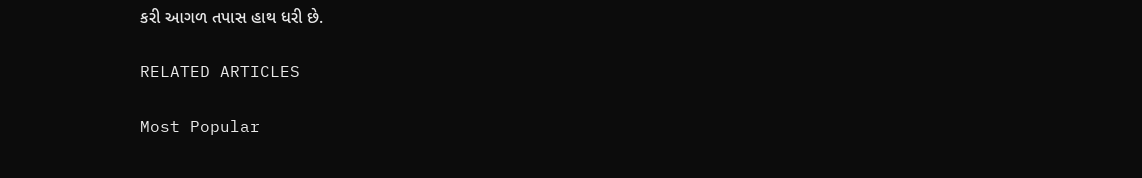કરી આગળ તપાસ હાથ ધરી છે.

RELATED ARTICLES

Most Popular